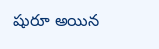షురూ అయిన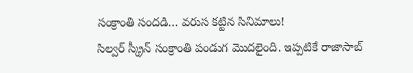సంక్రాంతి సందడి… వరుస కట్టిన సినిమాలు!
సిల్వర్ స్క్రీన్ సంక్రాంతి పండుగ మొదలైంది. ఇప్పటికే రాజాసాబ్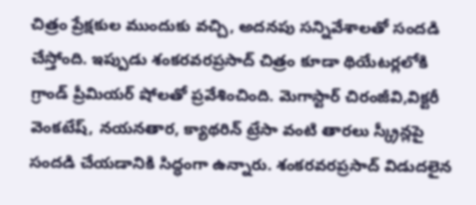చిత్రం ప్రేక్షకుల ముందుకు వచ్చి, అదనపు సన్నివేశాలతో సందడి చేస్తోంది. ఇప్పుడు శంకరవరప్రసాద్ చిత్రం కూడా థియేటర్లలోకి గ్రాండ్ ప్రీమియర్ షోలతో ప్రవేశించింది. మెగాస్టార్ చిరంజీవి,విక్టరీ వెంకటేష్, నయనతార, క్యాథరిన్ ట్రేసా వంటి తారలు స్క్రీన్లపై సందడి చేయడానికి సిద్ధంగా ఉన్నారు. శంకరవరప్రసాద్ విడుదలైన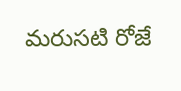మరుసటి రోజే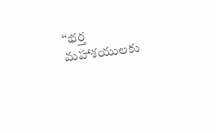“భర్త మహాశయులకు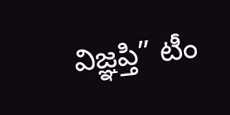విజ్ఞప్తి” టీం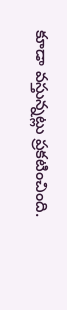కూడా వస్తున్నట్లు ప్రకటించింది.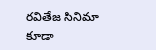రవితేజ సినిమా కూడా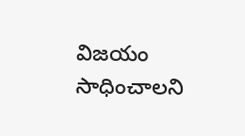విజయం సాధించాలని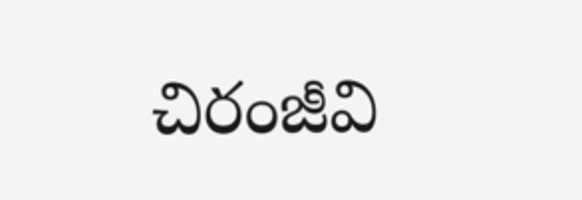చిరంజీవి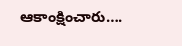ఆకాంక్షించారు….